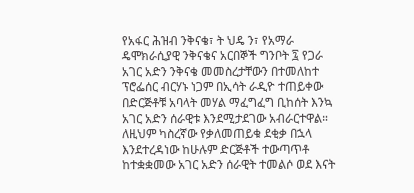የአፋር ሕዝብ ንቅናቄ፣ ት ህዴ ን፣ የአማራ ዴሞክራሲያዊ ንቅናቄና አርበኞች ግንቦት ፯ የጋራ አገር አድን ንቅናቄ መመስረታቸውን በተመለከተ ፕሮፌሰር ብርሃኑ ነጋም በኢሳት ራዲዮ ተጠይቀው በድርጅቶቹ አባላት መሃል ማፈግፈግ ቢከሰት እንኳ አገር አድን ሰራዊቱ እንደሚታደገው አብራርተዋል። ለዚህም ካስረኛው የቃለመጠይቁ ደቂቃ በኋላ እንደተረዳነው ከሁሉም ድርጅቶች ተውጣጥቶ ከተቋቋመው አገር አድን ሰራዊት ተመልሶ ወደ እናት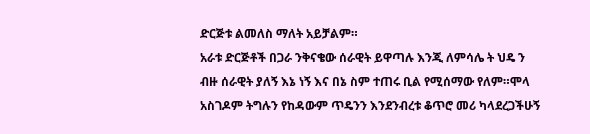ድርጅቱ ልመለስ ማለት አይቻልም።
አራቱ ድርጅቶች በጋራ ንቅናቄው ሰራዊት ይዋጣሉ እንጂ ለምሳሌ ት ህዴ ን ብዙ ሰራዊት ያለኝ እኔ ነኝ እና በኔ ስም ተጠሩ ቢል የሚሰማው የለም።ሞላ አስገዶም ትግሉን የከዳውም ጥዴንን እንደንብረቱ ቆጥሮ መሪ ካላደረጋችሁኝ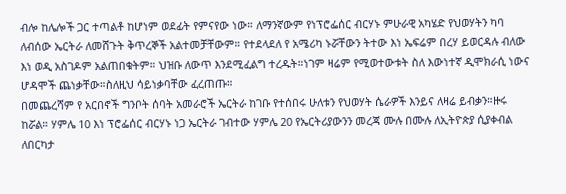ብሎ ከሌሎች ጋር ተጣልቶ ከሆነም ወደፊት የምናየው ነው። ለማንኛውም የነፕሮፌሰር ብርሃኑ ምሁራዊ አካሄድ የህወሃትን ካባ ለብሰው ኤርትራ ለመሸጉት ቅጥረኞች አልተመቻቸውም። የተደላደለ የ አሜሪካ ኑሯቸውን ትተው እነ ኤፍሬም በረሃ ይወርዳሉ ብለው እነ ወዲ አስገዶም አልጠበቁትም። ህዝቡ ለውጥ እንደሚፈልግ ተረዱት።ነገም ዛሬም የሚወተውቱት ስለ እውነተኛ ዲሞክራሲ ነውና ሆዳሞች ጨነቃቸው።ስለዚህ ሳይነቃባቸው ፈረጠጡ።
በመጨረሻም የ አርበኖች ግንቦት ሰባት አመራሮች ኤርትራ ከገቡ የተሰበሩ ሁለቱን የህወሃት ሴራዎች እንይና ለዛሬ ይብቃን።ዙሩ ከሯል። ሃምሌ 10 እነ ፕሮፌሰር ብርሃኑ ነጋ ኤርትራ ገብተው ሃምሌ 20 የኤርትሪያውንን መረጃ ሙሉ በሙሉ ለኢትዮጵያ ሲያቀብል ለበርካታ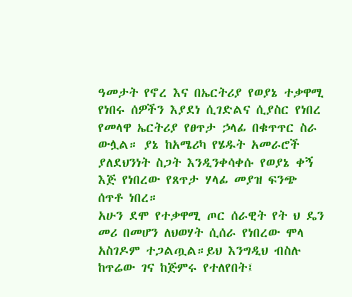ዓመታት የኖረ እና በኤርትሪያ የወያኔ ተቃዋሚ የነበሩ ሰዎችን እያደነ ሲገድልና ሲያስር የነበረ የመላዋ ኤርትሪያ የፀጥታ ኃላፊ በቁጥጥር ስራ ውሏል። ያኔ ከአሜሪካ የሄዱት አመራሮች ያለደህንነት ስጋት እንዲንቀሳቀሱ የወያኔ ቀኝ እጅ የነበረው የጸጥታ ሃላፊ መያዝ ፍንጭ ሰጥቶ ነበረ።
አሁን ደሞ የተቃዋሚ ጦር ሰራዊት የት ህ ዴን መሪ በመሆን ለህወሃት ሲሰራ የነበረው ሞላ አስገዶም ተጋልጧል።ይህ እንግዲህ ብስሉ ከጥሬው ገና ከጅምሩ የተለየበት፤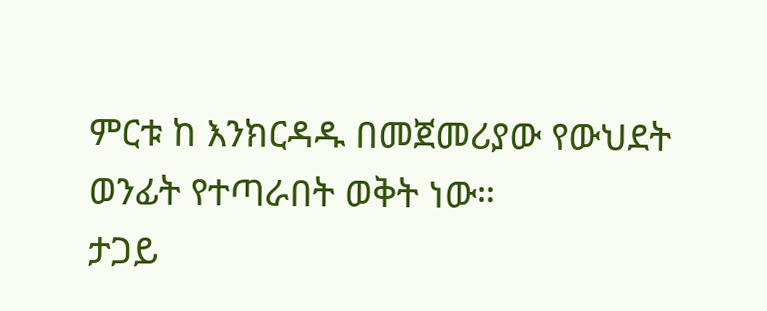ምርቱ ከ እንክርዳዱ በመጀመሪያው የውህደት ወንፊት የተጣራበት ወቅት ነው።
ታጋይ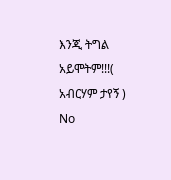እንጂ ትግል አይሞትም!!!( አብርሃም ታየኝ )
No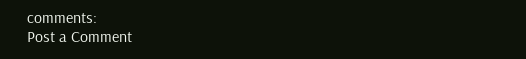comments:
Post a Comment